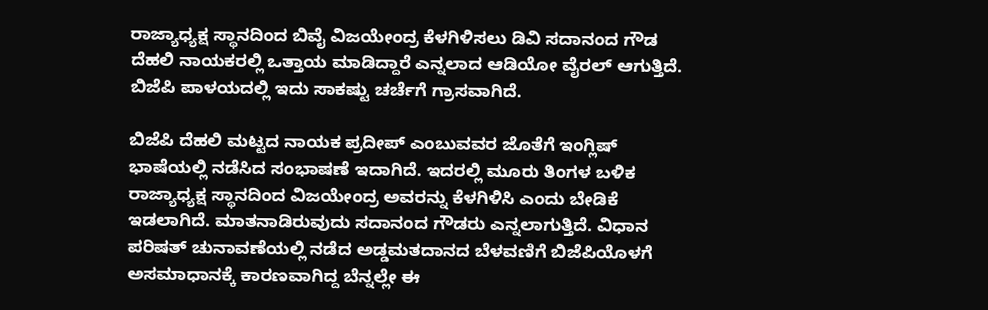ರಾಜ್ಯಾಧ್ಯಕ್ಷ ಸ್ಥಾನದಿಂದ ಬಿವೈ ವಿಜಯೇಂದ್ರ ಕೆಳಗಿಳಿಸಲು ಡಿವಿ ಸದಾನಂದ ಗೌಡ ದೆಹಲಿ ನಾಯಕರಲ್ಲಿ ಒತ್ತಾಯ ಮಾಡಿದ್ದಾರೆ ಎನ್ನಲಾದ ಆಡಿಯೋ ವೈರಲ್ ಆಗುತ್ತಿದೆ. ಬಿಜೆಪಿ ಪಾಳಯದಲ್ಲಿ ಇದು ಸಾಕಷ್ಟು ಚರ್ಚೆಗೆ ಗ್ರಾಸವಾಗಿದೆ.

ಬಿಜೆಪಿ ದೆಹಲಿ ಮಟ್ಟದ ನಾಯಕ ಪ್ರದೀಪ್ ಎಂಬುವವರ ಜೊತೆಗೆ ಇಂಗ್ಲಿಷ್ ಭಾಷೆಯಲ್ಲಿ ನಡೆಸಿದ ಸಂಭಾಷಣೆ ಇದಾಗಿದೆ. ಇದರಲ್ಲಿ ಮೂರು ತಿಂಗಳ ಬಳಿಕ ರಾಜ್ಯಾಧ್ಯಕ್ಷ ಸ್ಥಾನದಿಂದ ವಿಜಯೇಂದ್ರ ಅವರನ್ನು ಕೆಳಗಿಳಿಸಿ ಎಂದು ಬೇಡಿಕೆ ಇಡಲಾಗಿದೆ. ಮಾತನಾಡಿರುವುದು ಸದಾನಂದ ಗೌಡರು ಎನ್ನಲಾಗುತ್ತಿದೆ. ವಿಧಾನ ಪರಿಷತ್ ಚುನಾವಣೆಯಲ್ಲಿ ನಡೆದ ಅಡ್ಡಮತದಾನದ ಬೆಳವಣಿಗೆ ಬಿಜೆಪಿಯೊಳಗೆ ಅಸಮಾಧಾನಕ್ಕೆ ಕಾರಣವಾಗಿದ್ದ ಬೆನ್ನಲ್ಲೇ ಈ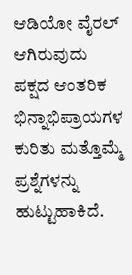ಆಡಿಯೋ ವೈರಲ್ ಆಗಿರುವುದು ಪಕ್ಷದ ಆಂತರಿಕ ಭಿನ್ನಾಭಿಪ್ರಾಯಗಳ ಕುರಿತು ಮತ್ತೊಮ್ಮೆ ಪ್ರಶ್ನೆಗಳನ್ನು ಹುಟ್ಟುಹಾಕಿದೆ.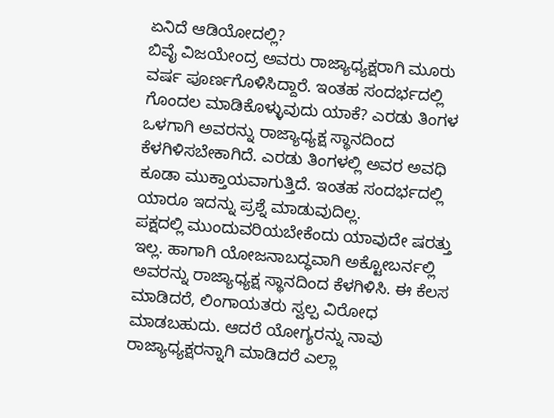ಏನಿದೆ ಆಡಿಯೋದಲ್ಲಿ?
ಬಿವೈ ವಿಜಯೇಂದ್ರ ಅವರು ರಾಜ್ಯಾಧ್ಯಕ್ಷರಾಗಿ ಮೂರು ವರ್ಷ ಪೂರ್ಣಗೊಳಿಸಿದ್ದಾರೆ. ಇಂತಹ ಸಂದರ್ಭದಲ್ಲಿ ಗೊಂದಲ ಮಾಡಿಕೊಳ್ಳುವುದು ಯಾಕೆ? ಎರಡು ತಿಂಗಳ ಒಳಗಾಗಿ ಅವರನ್ನು ರಾಜ್ಯಾಧ್ಯಕ್ಷ ಸ್ಥಾನದಿಂದ ಕೆಳಗಿಳಿಸಬೇಕಾಗಿದೆ. ಎರಡು ತಿಂಗಳಲ್ಲಿ ಅವರ ಅವಧಿ ಕೂಡಾ ಮುಕ್ತಾಯವಾಗುತ್ತಿದೆ. ಇಂತಹ ಸಂದರ್ಭದಲ್ಲಿ ಯಾರೂ ಇದನ್ನು ಪ್ರಶ್ನೆ ಮಾಡುವುದಿಲ್ಲ.
ಪಕ್ಷದಲ್ಲಿ ಮುಂದುವರಿಯಬೇಕೆಂದು ಯಾವುದೇ ಷರತ್ತು ಇಲ್ಲ. ಹಾಗಾಗಿ ಯೋಜನಾಬದ್ಧವಾಗಿ ಅಕ್ಟೋಬರ್ನಲ್ಲಿ ಅವರನ್ನು ರಾಜ್ಯಾಧ್ಯಕ್ಷ ಸ್ಥಾನದಿಂದ ಕೆಳಗಿಳಿಸಿ. ಈ ಕೆಲಸ ಮಾಡಿದರೆ, ಲಿಂಗಾಯತರು ಸ್ವಲ್ಪ ವಿರೋಧ ಮಾಡಬಹುದು. ಆದರೆ ಯೋಗ್ಯರನ್ನು ನಾವು ರಾಜ್ಯಾಧ್ಯಕ್ಷರನ್ನಾಗಿ ಮಾಡಿದರೆ ಎಲ್ಲಾ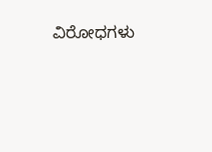ವಿರೋಧಗಳು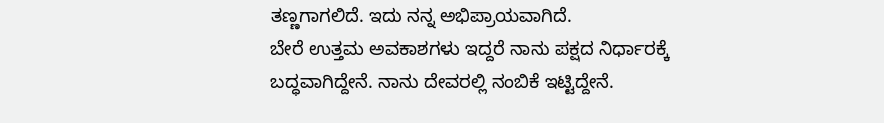ತಣ್ಣಗಾಗಲಿದೆ. ಇದು ನನ್ನ ಅಭಿಪ್ರಾಯವಾಗಿದೆ.
ಬೇರೆ ಉತ್ತಮ ಅವಕಾಶಗಳು ಇದ್ದರೆ ನಾನು ಪಕ್ಷದ ನಿರ್ಧಾರಕ್ಕೆ ಬದ್ಧವಾಗಿದ್ದೇನೆ. ನಾನು ದೇವರಲ್ಲಿ ನಂಬಿಕೆ ಇಟ್ಟಿದ್ದೇನೆ.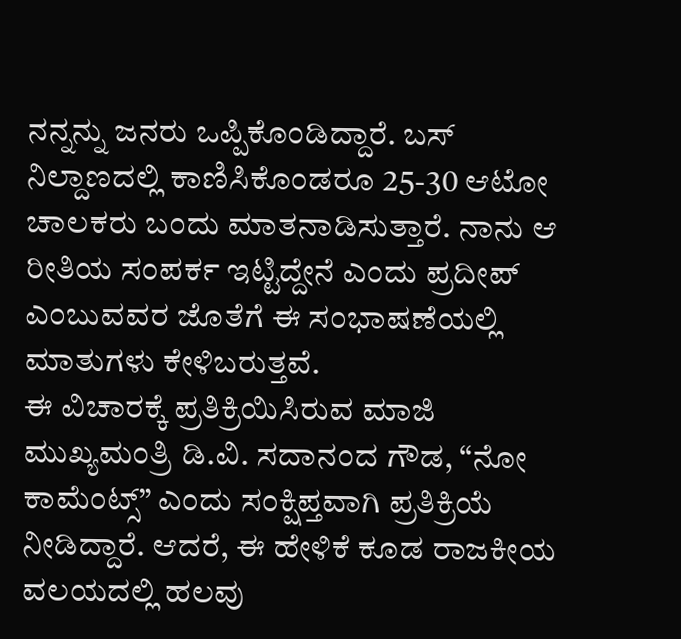ನನ್ನನ್ನು ಜನರು ಒಪ್ಪಿಕೊಂಡಿದ್ದಾರೆ. ಬಸ್ ನಿಲ್ದಾಣದಲ್ಲಿ ಕಾಣಿಸಿಕೊಂಡರೂ 25-30 ಆಟೋ ಚಾಲಕರು ಬಂದು ಮಾತನಾಡಿಸುತ್ತಾರೆ. ನಾನು ಆ ರೀತಿಯ ಸಂಪರ್ಕ ಇಟ್ಟಿದ್ದೇನೆ ಎಂದು ಪ್ರದೀಪ್ ಎಂಬುವವರ ಜೊತೆಗೆ ಈ ಸಂಭಾಷಣೆಯಲ್ಲಿ ಮಾತುಗಳು ಕೇಳಿಬರುತ್ತವೆ.
ಈ ವಿಚಾರಕ್ಕೆ ಪ್ರತಿಕ್ರಿಯಿಸಿರುವ ಮಾಜಿ ಮುಖ್ಯಮಂತ್ರಿ ಡಿ.ವಿ. ಸದಾನಂದ ಗೌಡ, “ನೋ ಕಾಮೆಂಟ್ಸ್” ಎಂದು ಸಂಕ್ಷಿಪ್ತವಾಗಿ ಪ್ರತಿಕ್ರಿಯೆ ನೀಡಿದ್ದಾರೆ. ಆದರೆ, ಈ ಹೇಳಿಕೆ ಕೂಡ ರಾಜಕೀಯ ವಲಯದಲ್ಲಿ ಹಲವು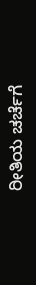ರೀತಿಯ ಚರ್ಚೆಗೆ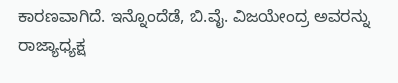ಕಾರಣವಾಗಿದೆ. ಇನ್ನೊಂದೆಡೆ, ಬಿ.ವೈ. ವಿಜಯೇಂದ್ರ ಅವರನ್ನು ರಾಜ್ಯಾಧ್ಯಕ್ಷ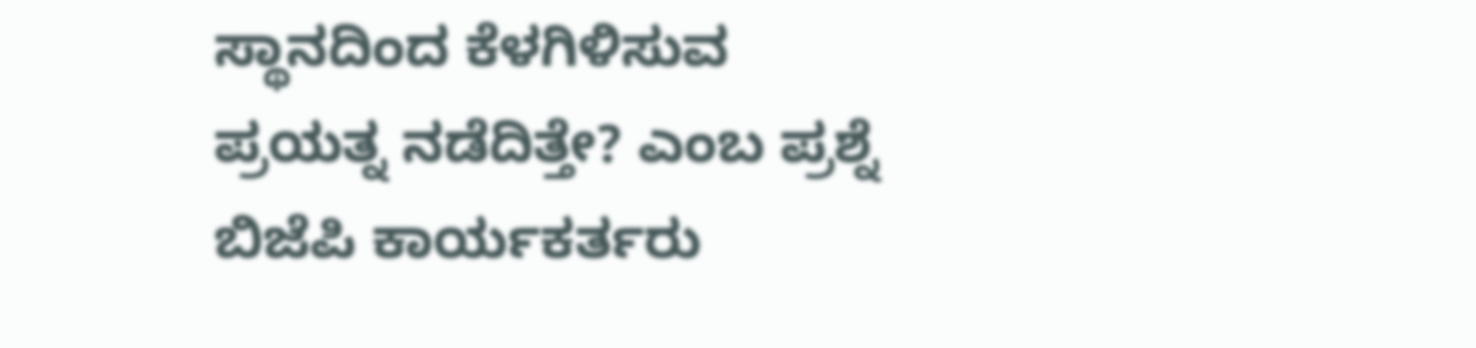ಸ್ಥಾನದಿಂದ ಕೆಳಗಿಳಿಸುವ ಪ್ರಯತ್ನ ನಡೆದಿತ್ತೇ? ಎಂಬ ಪ್ರಶ್ನೆ ಬಿಜೆಪಿ ಕಾರ್ಯಕರ್ತರು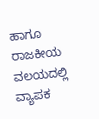ಹಾಗೂ ರಾಜಕೀಯ ವಲಯದಲ್ಲಿ ವ್ಯಾಪಕ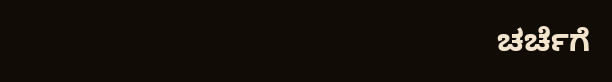ಚರ್ಚೆಗೆ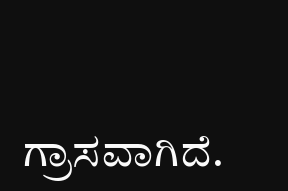ಗ್ರಾಸವಾಗಿದೆ.